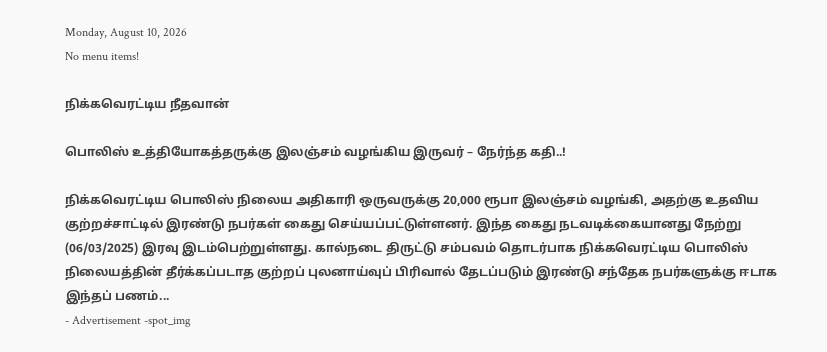Monday, August 10, 2026
No menu items!

நிக்கவெரட்டிய நீதவான்

பொலிஸ் உத்தியோகத்தருக்கு இலஞ்சம் வழங்கிய இருவர் – நேர்ந்த கதி..!

நிக்கவெரட்டிய பொலிஸ் நிலைய அதிகாரி ஒருவருக்கு 20,000 ரூபா இலஞ்சம் வழங்கி, அதற்கு உதவிய குற்றச்சாட்டில் இரண்டு நபர்கள் கைது செய்யப்பட்டுள்ளனர். இந்த கைது நடவடிக்கையானது நேற்று (06/03/2025) இரவு இடம்பெற்றுள்ளது. கால்நடை திருட்டு சம்பவம் தொடர்பாக நிக்கவெரட்டிய பொலிஸ் நிலையத்தின் தீர்க்கப்படாத குற்றப் புலனாய்வுப் பிரிவால் தேடப்படும் இரண்டு சந்தேக நபர்களுக்கு ஈடாக இந்தப் பணம்...
- Advertisement -spot_img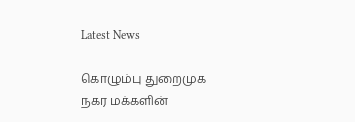Latest News

கொழும்பு துறைமுக நகர மக்களின்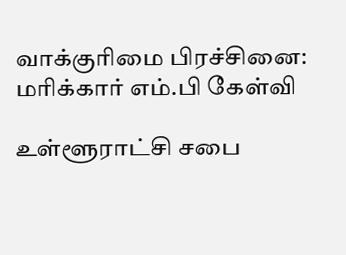வாக்குரிமை பிரச்சினை: மரிக்கார் எம்.பி கேள்வி

உள்ளூராட்சி சபை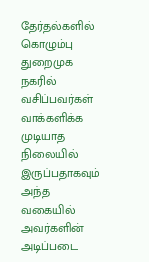தேர்தல்களில் கொழும்பு துறைமுக நகரில் வசிப்பவர்கள் வாக்களிக்க முடியாத நிலையில் இருப்பதாகவும் அந்த வகையில் அவர்களின் அடிப்படை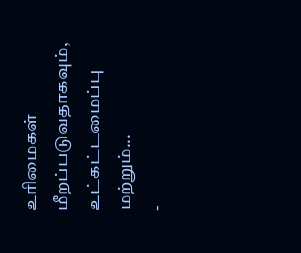உரிமைகள் மீறப்படுவதாகவும், உட்கட்டமைப்பு மற்றும்...
-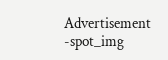Advertisement -spot_img